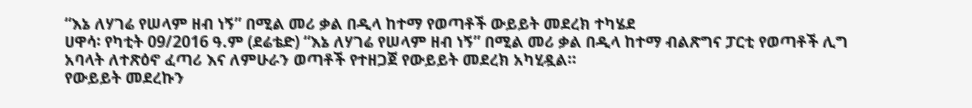“እኔ ለሃገሬ የሠላም ዘብ ነኝ” በሚል መሪ ቃል በዲላ ከተማ የወጣቶች ውይይት መደረክ ተካሄደ
ሀዋሳ፡ የካቲት 09/2016 ዓ.ም (ደሬቴድ) “እኔ ለሃገሬ የሠላም ዘብ ነኝ” በሚል መሪ ቃል በዲላ ከተማ ብልጽግና ፓርቲ የወጣቶች ሊግ አባላት ለተጽዕኖ ፈጣሪ እና ለምሁራን ወጣቶች የተዘጋጀ የውይይት መደረክ አካሂዷል።
የውይይት መደረኩን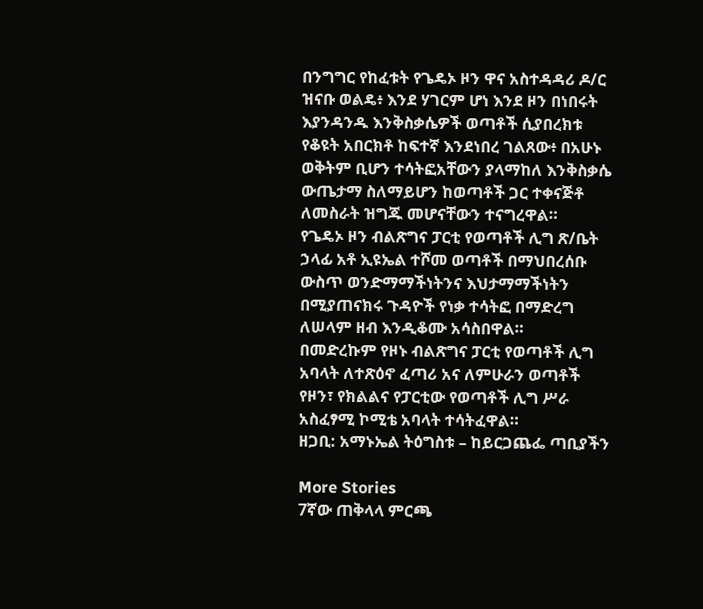በንግግር የከፈቱት የጌዴኦ ዞን ዋና አስተዳዳሪ ዶ/ር ዝናቡ ወልዴ፥ እንደ ሃገርም ሆነ እንደ ዞን በነበሩት እያንዳንዱ እንቅስቃሴዎች ወጣቶች ሲያበረክቱ የቆዩት አበርክቶ ከፍተኛ እንደነበረ ገልጸው፥ በአሁኑ ወቅትም ቢሆን ተሳትፎአቸውን ያላማከለ እንቅስቃሴ ውጤታማ ስለማይሆን ከወጣቶች ጋር ተቀናጅቶ ለመስራት ዝግጁ መሆናቸውን ተናግረዋል።
የጌዴኦ ዞን ብልጽግና ፓርቲ የወጣቶች ሊግ ጽ/ቤት ኃላፊ አቶ ኢዩኤል ተሾመ ወጣቶች በማህበረሰቡ ውስጥ ወንድማማችነትንና እህታማማችነትን በሚያጠናክሩ ጉዳዮች የነቃ ተሳትፎ በማድረግ ለሠላም ዘብ እንዲቆሙ አሳስበዋል።
በመድረኩም የዞኑ ብልጽግና ፓርቲ የወጣቶች ሊግ አባላት ለተጽዕኖ ፈጣሪ አና ለምሁራን ወጣቶች የዞን፣ የክልልና የፓርቲው የወጣቶች ሊግ ሥራ አስፈፃሚ ኮሚቴ አባላት ተሳትፈዋል።
ዘጋቢ: አማኑኤል ትዕግስቱ – ከይርጋጨፌ ጣቢያችን

More Stories
7ኛው ጠቅላላ ምርጫ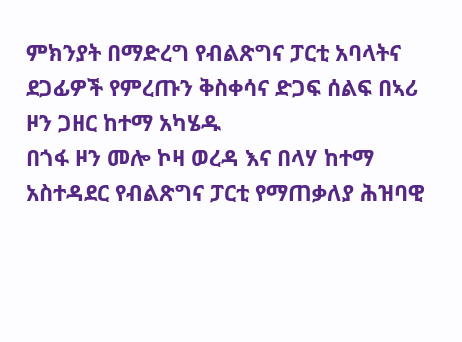ምክንያት በማድረግ የብልጽግና ፓርቲ አባላትና ደጋፊዎች የምረጡን ቅስቀሳና ድጋፍ ሰልፍ በኣሪ ዞን ጋዘር ከተማ አካሄዱ
በጎፋ ዞን መሎ ኮዛ ወረዳ እና በላሃ ከተማ አስተዳደር የብልጽግና ፓርቲ የማጠቃለያ ሕዝባዊ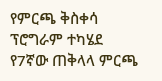የምርጫ ቅስቀሳ ፕሮግራም ተካሄደ
የ7ኛው ጠቅላላ ምርጫ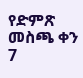የድምጽ መስጫ ቀን 7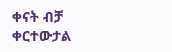ቀናት ብቻ ቀርተውታል